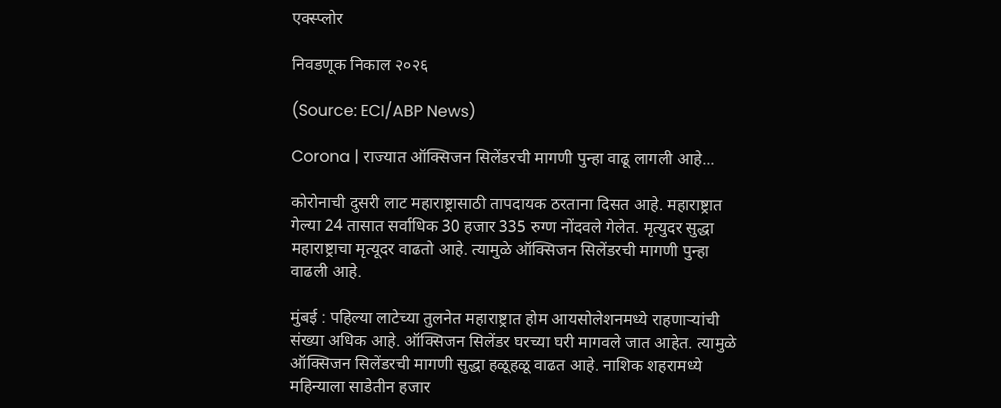एक्स्प्लोर

निवडणूक निकाल २०२६

(Source: ECI/ABP News)

Corona | राज्यात ऑक्सिजन सिलेंडरची मागणी पुन्हा वाढू लागली आहे...

कोरोनाची दुसरी लाट महाराष्ट्रासाठी तापदायक ठरताना दिसत आहे. महाराष्ट्रात गेल्या 24 तासात सर्वाधिक 30 हजार 335 रुग्ण नोंदवले गेलेत. मृत्युदर सुद्धा महाराष्ट्राचा मृत्यूदर वाढतो आहे. त्यामुळे ऑक्सिजन सिलेंडरची मागणी पुन्हा वाढली आहे.

मुंबई : पहिल्या लाटेच्या तुलनेत महाराष्ट्रात होम आयसोलेशनमध्ये राहणाऱ्यांची संख्या अधिक आहे. ऑक्सिजन सिलेंडर घरच्या घरी मागवले जात आहेत. त्यामुळे ऑक्सिजन सिलेंडरची मागणी सुद्धा हळूहळू वाढत आहे. नाशिक शहरामध्ये महिन्याला साडेतीन हजार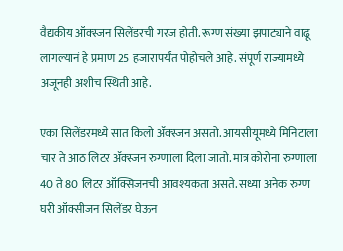वैद्यकीय ऑक्स्जन सिलेंडरची गरज होती. रूग्ण संख्या झपाट्याने वाढू लागल्यानं हे प्रमाण 25 हजारापर्यंत पोहोचले आहे. संपूर्ण राज्यामध्ये अजूनही अशीच स्थिती आहे.

एका सिलेंडरमध्ये सात किलो ॲक्स्जन असतो. आयसीयूमध्ये मिनिटाला चार ते आठ लिटर ॲक्स्जन रुग्णाला दिला जातो. मात्र कोरोना रुग्णाला 40 ते 80 लिटर ऑक्सिजनची आवश्यकता असते. सध्या अनेक रुग्ण घरी ऑक्सीजन सिलेंडर घेऊन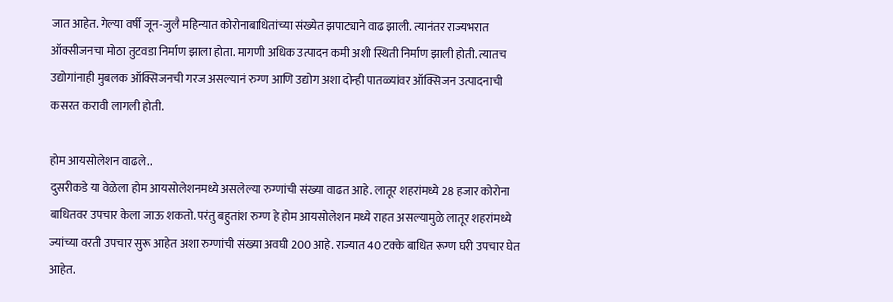जात आहेत. गेल्या वर्षी जून-जुलै महिन्यात कोरोनाबाधितांच्या संख्येत झपाट्याने वाढ झाली. त्यानंतर राज्यभरात ऑक्सीजनचा मोठा तुटवडा निर्माण झाला होता. मागणी अधिक उत्पादन कमी अशी स्थिती निर्माण झाली होती. त्यातच उद्योगांनाही मुबलक ऑक्सिजनची गरज असल्यानं रुग्ण आणि उद्योग अशा दोन्ही पातळ्यांवर ऑक्सिजन उत्पादनाची कसरत करावी लागली होती.

होम आयसोलेशन वाढले..
दुसरीकडे या वेळेला होम आयसोलेशनमध्ये असलेल्या रुग्णांची संख्या वाढत आहे. लातूर शहरांमध्ये 28 हजार कोरोना बाधितवर उपचार केला जाऊ शकतो. परंतु बहुतांश रुग्ण हे होम आयसोलेशन मध्ये राहत असल्यामुळे लातूर शहरांमध्ये ज्यांच्या वरती उपचार सुरू आहेत अशा रुग्णांची संख्या अवघी 200 आहे. राज्यात 40 टक्के बाधित रूग्ण घरी उपचार घेत आहेत.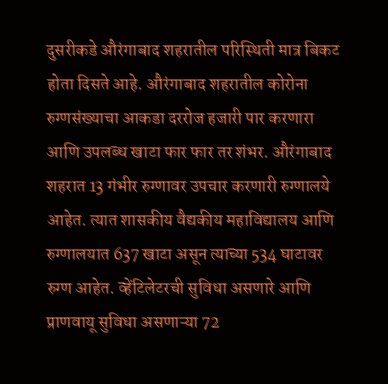दुसरीकडे औरंगाबाद शहरातील परिस्थिती मात्र बिकट होता दिसते आहे. औरंगाबाद शहरातील कोरोना रुग्णसंख्याचा आकडा दररोज हजारी पार करणारा आणि उपलब्ध खाटा फार फार तर शंभर. औरंगाबाद शहरात 13 गंभीर रुग्णावर उपचार करणारी रुग्णालये आहेत. त्यात शासकीय वैद्यकीय महाविद्यालय आणि रुग्णालयात 637 खाटा असून त्याच्या 534 घाटावर रुग्ण आहेत. व्हेंटिलेटरची सुविधा असणारे आणि प्राणवायू सुविधा असणाऱ्या 72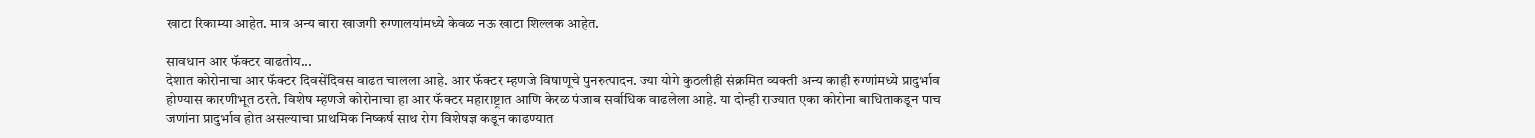खाटा रिकाम्या आहेत. मात्र अन्य बारा खाजगी रुग्णालयांमध्ये केवळ नऊ खाटा शिल्लक आहेत.

सावधान आर फॅक्टर वाढतोय...
देशात कोरोनाचा आर फॅक्टर दिवसेंदिवस वाढत चालला आहे. आर फॅक्टर म्हणजे विषाणूचे पुनरुत्पादन. ज्या योगे कुठलीही संक्रमित व्यक्ती अन्य काही रुग्णांमध्ये प्रादुर्भाव होण्यास कारणीभूत ठरते. विशेष म्हणजे कोरोनाचा हा आर फॅक्टर महाराष्ट्रात आणि केरळ पंजाब सर्वाधिक वाढलेला आहे. या दोन्ही राज्यात एका कोरोना बाधिताकडून पाच जणांना प्रादुर्भाव होत असल्याचा प्राथमिक निष्कर्ष साथ रोग विशेषज्ञ कडून काढण्यात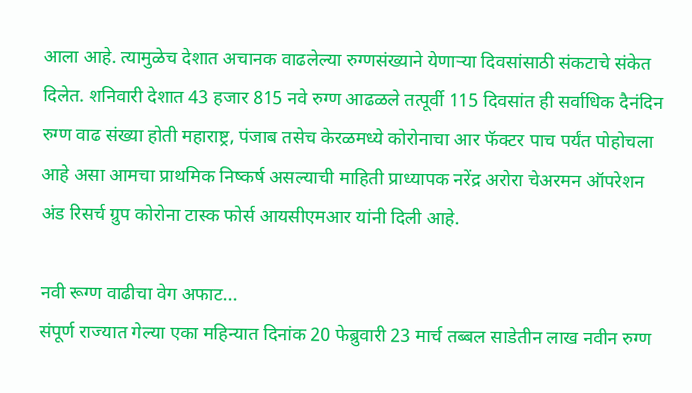आला आहे. त्यामुळेच देशात अचानक वाढलेल्या रुग्णसंख्याने येणाऱ्या दिवसांसाठी संकटाचे संकेत दिलेत. शनिवारी देशात 43 हजार 815 नवे रुग्ण आढळले तत्पूर्वी 115 दिवसांत ही सर्वाधिक दैनंदिन रुग्ण वाढ संख्या होती महाराष्ट्र, पंजाब तसेच केरळमध्ये कोरोनाचा आर फॅक्टर पाच पर्यंत पोहोचला आहे असा आमचा प्राथमिक निष्कर्ष असल्याची माहिती प्राध्यापक नरेंद्र अरोरा चेअरमन ऑपरेशन अंड रिसर्च ग्रुप कोरोना टास्क फोर्स आयसीएमआर यांनी दिली आहे.

नवी रूग्ण वाढीचा वेग अफाट...
संपूर्ण राज्यात गेल्या एका महिन्यात दिनांक 20 फेब्रुवारी 23 मार्च तब्बल साडेतीन लाख नवीन रुग्ण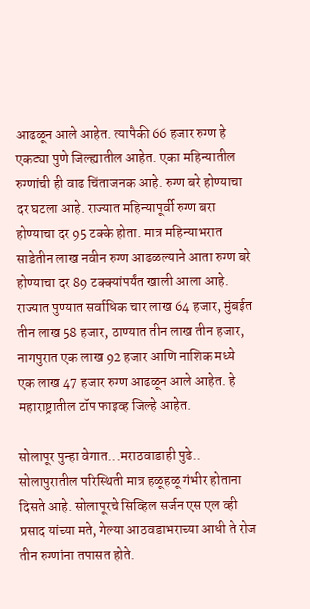आढळून आले आहेत. त्यापैकी 66 हजार रुग्ण हे एकट्या पुणे जिल्ह्यातील आहेत. एका महिन्यातील रुग्णांची ही वाढ चिंताजनक आहे. रुग्ण बरे होण्याचा दर घटला आहे. राज्यात महिन्यापूर्वी रुग्ण बरा होण्याचा दर 95 टक्के होता. मात्र महिन्याभरात साडेतीन लाख नवीन रुग्ण आढळल्याने आता रुग्ण बरे होण्याचा दर 89 टक्क्यांपर्यंत खाली आला आहे. राज्यात पुण्यात सर्वाधिक चार लाख 64 हजार, मुंबईत तीन लाख 58 हजार, ठाण्यात तीन लाख तीन हजार, नागपुरात एक लाख 92 हजार आणि नाशिक मध्ये एक लाख 47 हजार रुग्ण आढळून आले आहेत. हे महाराष्ट्रातील टॉप फाइव्ह जिल्हे आहेत.

सोलापूर पुन्हा वेगात...मराठवाडाही पुढे..
सोलापुरातील परिस्थिती मात्र हळूहळू गंभीर होताना दिसते आहे. सोलापूरचे सिव्हिल सर्जन एस एल व्ही प्रसाद यांच्या मते, गेल्या आठवडाभराच्या आधी ते रोज तीन रुग्णांना तपासत होते.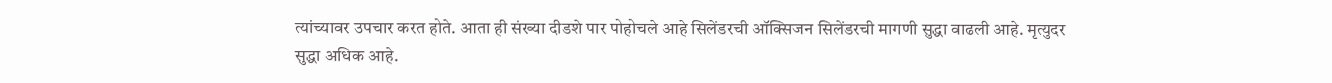त्यांच्यावर उपचार करत होते. आता ही संख्या दीडशे पार पोहोचले आहे सिलेंडरची ऑक्सिजन सिलेंडरची मागणी सुद्धा वाढली आहे. मृत्युदर सुद्धा अधिक आहे.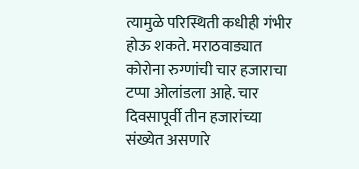त्यामुळे परिस्थिती कधीही गंभीर होऊ शकते. मराठवाड्यात कोरोना रुग्णांची चार हजाराचा टप्पा ओलांडला आहे. चार दिवसापूर्वी तीन हजारांच्या संख्येत असणारे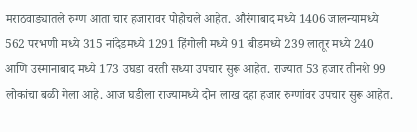मराठवाड्यातले रुग्ण आता चार हजारावर पोहोचले आहेत. औरंगाबाद मध्ये 1406 जालन्यामध्ये 562 परभणी मध्ये 315 नांदेडमध्ये 1291 हिंगोली मध्ये 91 बीडमध्ये 239 लातूर मध्ये 240 आणि उस्मानाबाद मध्ये 173 उघडा वरती सध्या उपचार सुरू आहेत. राज्यात 53 हजार तीनशे 99 लोकांचा बळी गेला आहे. आज घडीला राज्यामध्ये दोन लाख दहा हजार रुग्णांवर उपचार सुरू आहेत.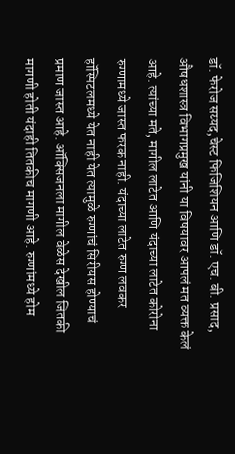डॉ. फेरोज सय्यद,चेस्ट फिजिशियन आणि डॉ. एच. बी. प्रसाद, औषधशास्त्र विभागप्रमुख यांनी या विषयावर आपलं मत व्यक्त केलं आहे. त्यांच्या मते, मागील लाटेत आणि यंदाच्या लाटेत कोरोना रुग्णामध्ये जास्त फरक नाही. यंदाच्या लाटेत रुग्ण लवकर हॉस्पिटलमध्ये येत नाही येत त्यामुळे रुग्णांचं सिरीयस होण्याचं प्रमाण जास्त आहे. ऑक्सिजनला मागील वेळेस देखील जितकी मागणी होती यंदाही तितकीच मागणी आहे. रुग्णांमध्ये होम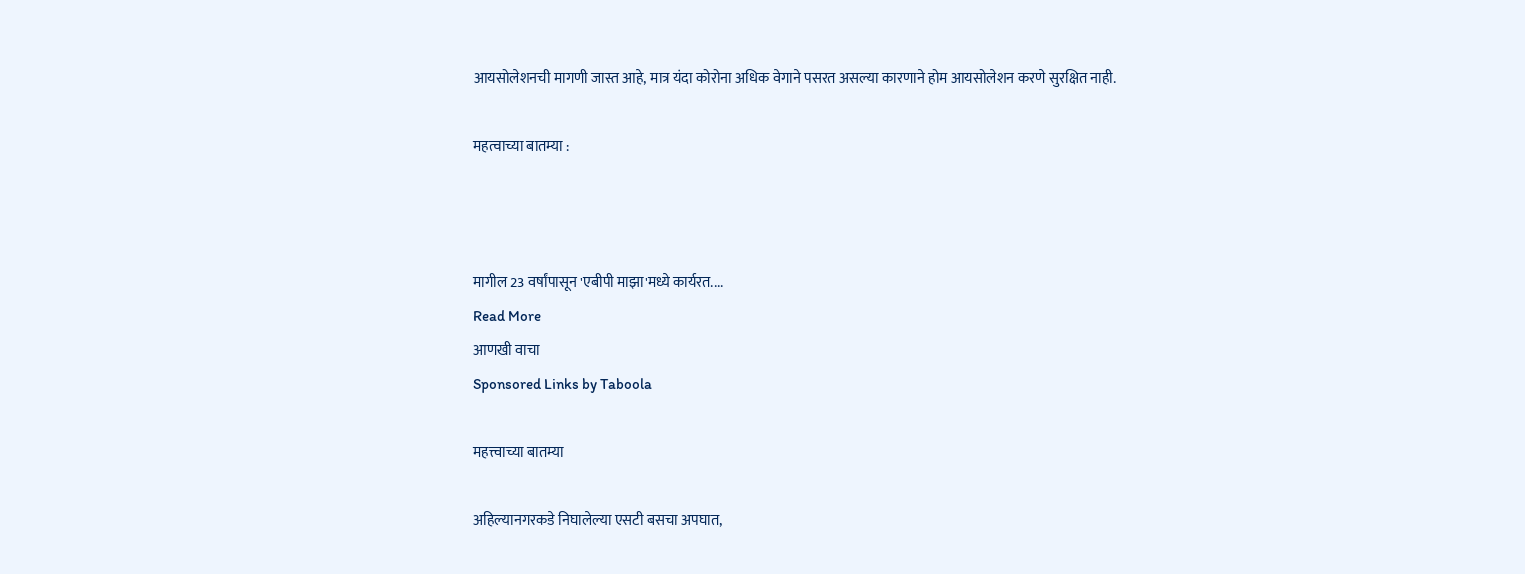आयसोलेशनची मागणी जास्त आहे, मात्र यंदा कोरोना अधिक वेगाने पसरत असल्या कारणाने होम आयसोलेशन करणे सुरक्षित नाही.

महत्वाच्या बातम्या :



मागील 23 वर्षांपासून 'एबीपी माझा'मध्ये कार्यरत....
Read More
आणखी वाचा
Sponsored Links by Taboola

महत्त्वाच्या बातम्या

अहिल्यानगरकडे निघालेल्या एसटी बसचा अपघात,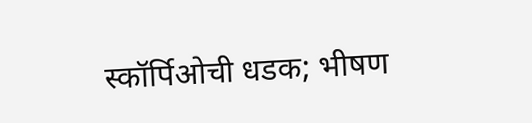स्कॉर्पिओची धडक; भीषण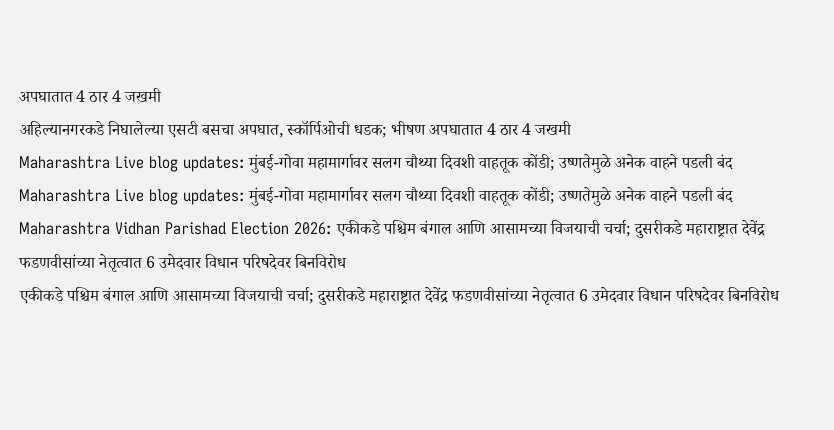अपघातात 4 ठार 4 जखमी
अहिल्यानगरकडे निघालेल्या एसटी बसचा अपघात, स्कॉर्पिओची धडक; भीषण अपघातात 4 ठार 4 जखमी
Maharashtra Live blog updates: मुंबई-गोवा महामार्गावर सलग चौथ्या दिवशी वाहतूक कोंडी; उष्णतेमुळे अनेक वाहने पडली बंद
Maharashtra Live blog updates: मुंबई-गोवा महामार्गावर सलग चौथ्या दिवशी वाहतूक कोंडी; उष्णतेमुळे अनेक वाहने पडली बंद
Maharashtra Vidhan Parishad Election 2026: एकीकडे पश्चिम बंगाल आणि आसामच्या विजयाची चर्चा; दुसरीकडे महाराष्ट्रात देवेंद्र फडणवीसांच्या नेतृत्वात 6 उमेदवार विधान परिषदेवर बिनविरोध
एकीकडे पश्चिम बंगाल आणि आसामच्या विजयाची चर्चा; दुसरीकडे महाराष्ट्रात देवेंद्र फडणवीसांच्या नेतृत्वात 6 उमेदवार विधान परिषदेवर बिनविरोध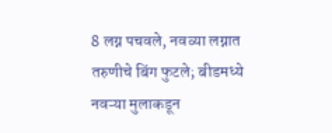8 लग्न पचवले, नवव्या लग्नात तरुणीचे बिंग फुटले; बीडमध्ये नवऱ्या मुलाकडून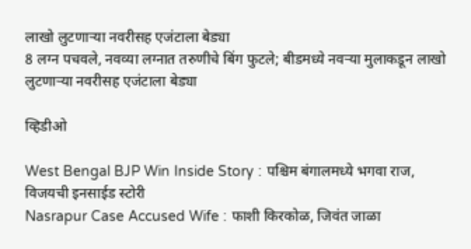लाखो लुटणाऱ्या नवरीसह एजंटाला बेड्या
8 लग्न पचवले, नवव्या लग्नात तरुणीचे बिंग फुटले; बीडमध्ये नवऱ्या मुलाकडून लाखो लुटणाऱ्या नवरीसह एजंटाला बेड्या

व्हिडीओ

West Bengal BJP Win Inside Story : पश्चिम बंगालमध्ये भगवा राज, विजयची इनसाईड स्टोरी
Nasrapur Case Accused Wife : फाशी किरकोळ, जिवंत जाळा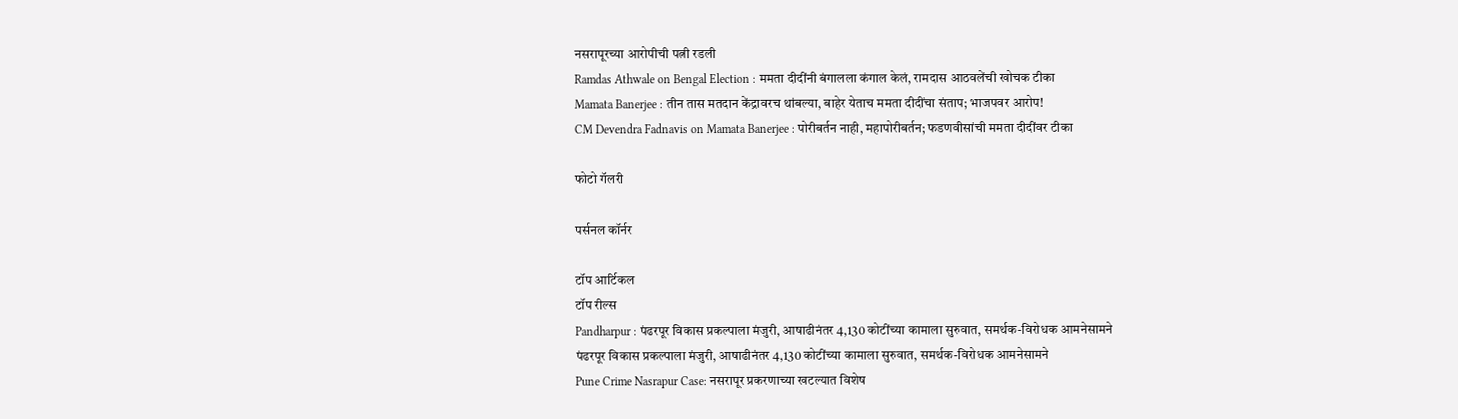नसरापूरच्या आरोपीची पत्नी रडली
Ramdas Athwale on Bengal Election : ममता दीदींनी बंगालला कंगाल केलं, रामदास आठवलेंची खोचक टीका
Mamata Banerjee : तीन तास मतदान केंद्रावरच थांबल्या, बाहेर येताच ममता दीदींचा संताप; भाजपवर आरोप!
CM Devendra Fadnavis on Mamata Banerjee : पोरीबर्तन नाही, महापोरीबर्तन; फडणवीसांची ममता दीदींवर टीका

फोटो गॅलरी

पर्सनल कॉर्नर

टॉप आर्टिकल
टॉप रील्स
Pandharpur : पंढरपूर विकास प्रकल्पाला मंजुरी, आषाढीनंतर 4,130 कोटींच्या कामाला सुरुवात, समर्थक-विरोधक आमनेसामने
पंढरपूर विकास प्रकल्पाला मंजुरी, आषाढीनंतर 4,130 कोटींच्या कामाला सुरुवात, समर्थक-विरोधक आमनेसामने
Pune Crime Nasrapur Case: नसरापूर प्रकरणाच्या खटल्यात विशेष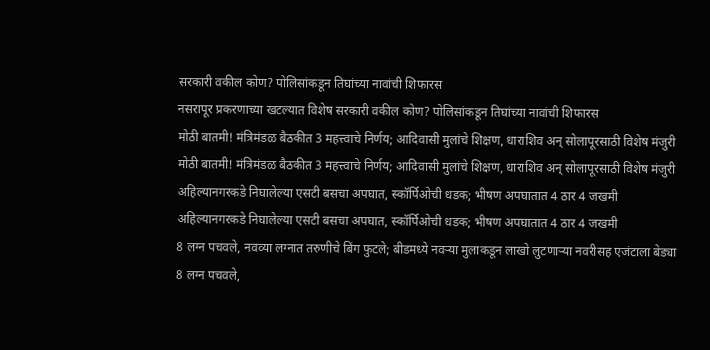सरकारी वकील कोण? पोलिसांकडून तिघांच्या नावांची शिफारस
नसरापूर प्रकरणाच्या खटल्यात विशेष सरकारी वकील कोण? पोलिसांकडून तिघांच्या नावांची शिफारस
मोठी बातमी! मंत्रिमंडळ बैठकीत 3 महत्त्वाचे निर्णय; आदिवासी मुलांचे शिक्षण, धाराशिव अन् सोलापूरसाठी विशेष मंजुरी
मोठी बातमी! मंत्रिमंडळ बैठकीत 3 महत्त्वाचे निर्णय; आदिवासी मुलांचे शिक्षण, धाराशिव अन् सोलापूरसाठी विशेष मंजुरी
अहिल्यानगरकडे निघालेल्या एसटी बसचा अपघात, स्कॉर्पिओची धडक; भीषण अपघातात 4 ठार 4 जखमी
अहिल्यानगरकडे निघालेल्या एसटी बसचा अपघात, स्कॉर्पिओची धडक; भीषण अपघातात 4 ठार 4 जखमी
8 लग्न पचवले, नवव्या लग्नात तरुणीचे बिंग फुटले; बीडमध्ये नवऱ्या मुलाकडून लाखो लुटणाऱ्या नवरीसह एजंटाला बेड्या
8 लग्न पचवले,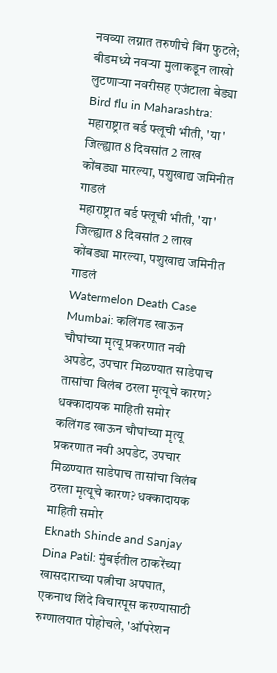नवव्या लग्नात तरुणीचे बिंग फुटले; बीडमध्ये नवऱ्या मुलाकडून लाखो लुटणाऱ्या नवरीसह एजंटाला बेड्या
Bird flu in Maharashtra: महाराष्ट्रात बर्ड फ्लूची भीती, 'या' जिल्ह्यात 8 दिवसांत 2 लाख कोंबड्या मारल्या, पशुखाद्य जमिनीत गाडलं
महाराष्ट्रात बर्ड फ्लूची भीती, 'या' जिल्ह्यात 8 दिवसांत 2 लाख कोंबड्या मारल्या, पशुखाद्य जमिनीत गाडलं
Watermelon Death Case Mumbai: कलिंगड खाऊन चौघांच्या मृत्यू प्रकरणात नवी अपडेट, उपचार मिळण्यात साडेपाच तासांचा विलंब ठरला मृत्यूचे कारण? धक्कादायक माहिती समोर
कलिंगड खाऊन चौघांच्या मृत्यू प्रकरणात नवी अपडेट, उपचार मिळण्यात साडेपाच तासांचा विलंब ठरला मृत्यूचे कारण? धक्कादायक माहिती समोर
Eknath Shinde and Sanjay Dina Patil: मुंबईतील ठाकरेंच्या खासदाराच्या पत्नीचा अपघात, एकनाथ शिंदे विचारपूस करण्यासाठी रुग्णालयात पोहोचले, 'ऑपरेशन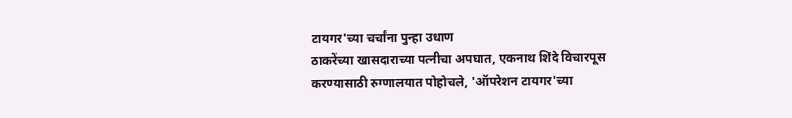टायगर'च्या चर्चांना पुन्हा उधाण
ठाकरेंच्या खासदाराच्या पत्नीचा अपघात, एकनाथ शिंदे विचारपूस करण्यासाठी रुग्णालयात पोहोचले, 'ऑपरेशन टायगर'च्या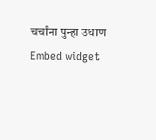चर्चांना पुन्हा उधाण
Embed widget